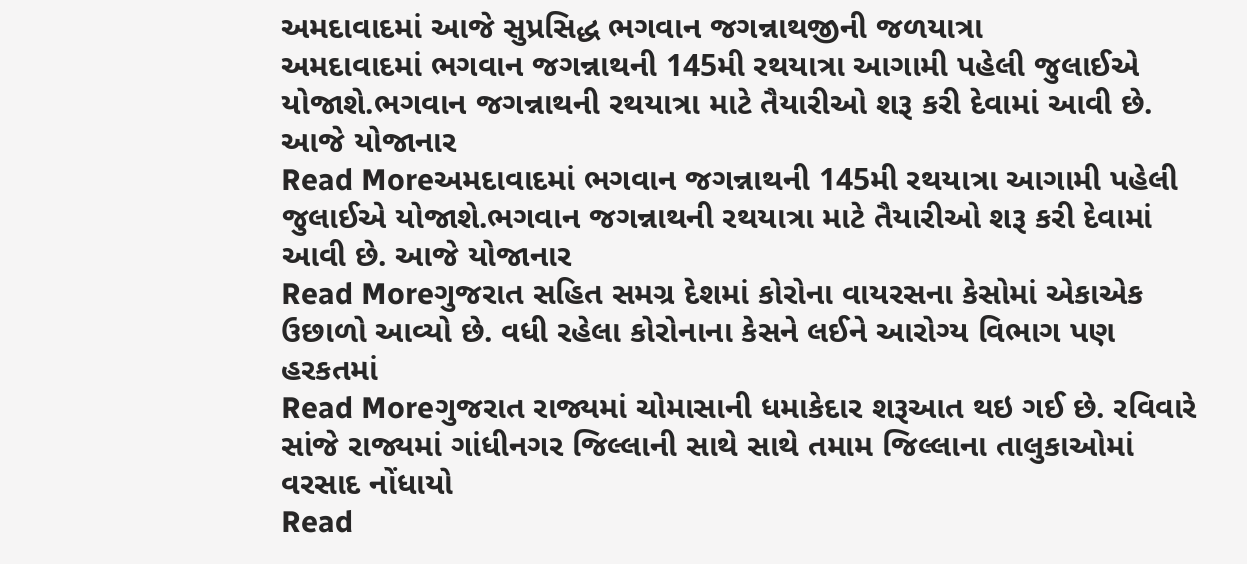અમદાવાદમાં આજે સુપ્રસિદ્ધ ભગવાન જગન્નાથજીની જળયાત્રા
અમદાવાદમાં ભગવાન જગન્નાથની 145મી રથયાત્રા આગામી પહેલી જુલાઈએ યોજાશે.ભગવાન જગન્નાથની રથયાત્રા માટે તૈયારીઓ શરૂ કરી દેવામાં આવી છે. આજે યોજાનાર
Read Moreઅમદાવાદમાં ભગવાન જગન્નાથની 145મી રથયાત્રા આગામી પહેલી જુલાઈએ યોજાશે.ભગવાન જગન્નાથની રથયાત્રા માટે તૈયારીઓ શરૂ કરી દેવામાં આવી છે. આજે યોજાનાર
Read Moreગુજરાત સહિત સમગ્ર દેશમાં કોરોના વાયરસના કેસોમાં એકાએક ઉછાળો આવ્યો છે. વધી રહેલા કોરોનાના કેસને લઈને આરોગ્ય વિભાગ પણ હરકતમાં
Read Moreગુજરાત રાજ્યમાં ચોમાસાની ધમાકેદાર શરૂઆત થઇ ગઈ છે. રવિવારે સાંજે રાજ્યમાં ગાંધીનગર જિલ્લાની સાથે સાથે તમામ જિલ્લાના તાલુકાઓમાં વરસાદ નોંધાયો
Read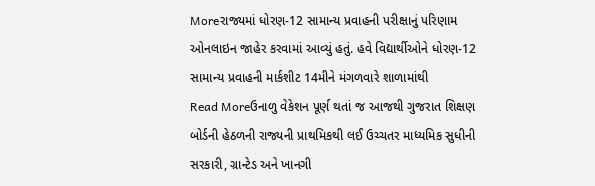Moreરાજ્યમાં ધોરણ-12 સામાન્ય પ્રવાહની પરીક્ષાનું પરિણામ ઓનલાઇન જાહેર કરવામાં આવ્યું હતું. હવે વિદ્યાર્થીઓને ધોરણ-12 સામાન્ય પ્રવાહની માર્કશીટ 14મીને મંગળવારે શાળામાંથી
Read Moreઉનાળુ વેકેશન પૂર્ણ થતાં જ આજથી ગુજરાત શિક્ષણ બોર્ડની હેઠળની રાજ્યની પ્રાથમિકથી લઈ ઉચ્ચતર માધ્યમિક સુધીની સરકારી, ગ્રાન્ટેડ અને ખાનગી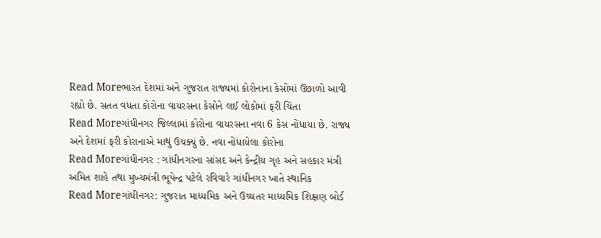Read Moreભારત દેશમાં અને ગુજરાત રાજ્યમાં કોરોનાના કેસોમાં ઉછાળો આવી રહ્યો છે. સતત વધતા કોરોના વાયરસના કેસોને લઈ લોકોમાં ફરી ચિંતા
Read Moreગાંધીનગર જિલ્લામાં કોરોના વાયરસના નવા 6 કેસ નોંધાયા છે. રાજ્ય અને દેશમાં ફરી કોરાનાએ માથું ઉચક્યું છે. નવા નોંધાયેલા કોરોના
Read Moreગાંધીનગર : ગાંધીનગરના સાંસદ અને કેન્દ્રીય ગૃહ અને સહકાર મંત્રી અમિત શાહે તથા મુખ્યમંત્રી ભૂપેન્દ્ર પટેલે રવિવારે ગાંધીનગર ખાતે સ્થાનિક
Read Moreગાંધીનગર: ગુજરાત માધ્યમિક અને ઉચ્ચતર માધ્યમિક શિક્ષણ બોર્ડ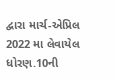દ્વારા માર્ચ-એપ્રિલ 2022 મા લેવાયેલ ધોરણ.10ની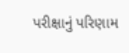પરીક્ષાનું પરિણામ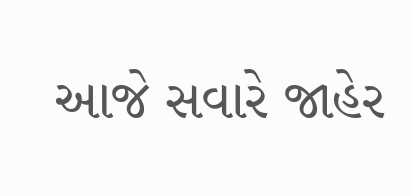આજે સવારે જાહેર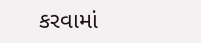કરવામાં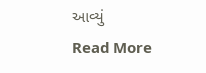આવ્યું
Read More